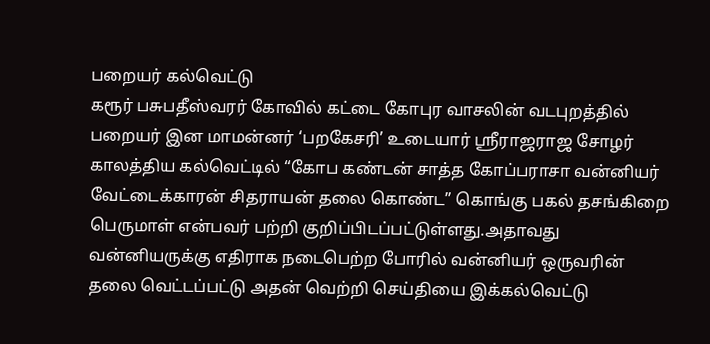பறையர் கல்வெட்டு
கரூர் பசுபதீஸ்வரர் கோவில் கட்டை கோபுர வாசலின் வடபுறத்தில் பறையர் இன மாமன்னர் ‘பறகேசரி’ உடையார் ஸ்ரீராஜராஜ சோழர் காலத்திய கல்வெட்டில் “கோப கண்டன் சாத்த கோப்பராசா வன்னியர் வேட்டைக்காரன் சிதராயன் தலை கொண்ட” கொங்கு பகல் தசங்கிறை பெருமாள் என்பவர் பற்றி குறிப்பிடப்பட்டுள்ளது.அதாவது வன்னியருக்கு எதிராக நடைபெற்ற போரில் வன்னியர் ஒருவரின் தலை வெட்டப்பட்டு அதன் வெற்றி செய்தியை இக்கல்வெட்டு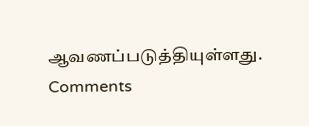ஆவணப்படுத்தியுள்ளது.
Comments